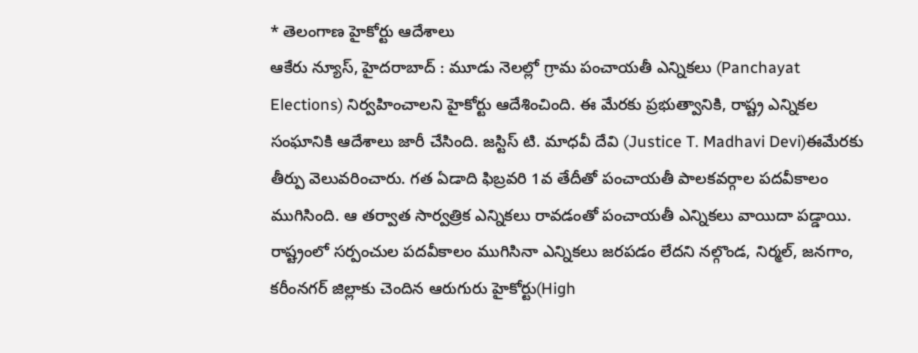* తెలంగాణ హైకోర్టు ఆదేశాలు
ఆకేరు న్యూస్, హైదరాబాద్ : మూడు నెలల్లో గ్రామ పంచాయతీ ఎన్నికలు (Panchayat Elections) నిర్వహించాలని హైకోర్టు ఆదేశించింది. ఈ మేరకు ప్రభుత్వానికి, రాష్ట్ర ఎన్నికల సంఘానికి ఆదేశాలు జారీ చేసింది. జస్టిస్ టి. మాధవీ దేవి (Justice T. Madhavi Devi)ఈమేరకు తీర్పు వెలువరించారు. గత ఏడాది ఫిబ్రవరి 1వ తేదీతో పంచాయతీ పాలకవర్గాల పదవీకాలం ముగిసింది. ఆ తర్వాత సార్వత్రిక ఎన్నికలు రావడంతో పంచాయతీ ఎన్నికలు వాయిదా పడ్డాయి. రాష్ట్రంలో సర్పంచుల పదవీకాలం ముగిసినా ఎన్నికలు జరపడం లేదని నల్గొండ, నిర్మల్, జనగాం, కరీంనగర్ జిల్లాకు చెందిన ఆరుగురు హైకోర్టు(High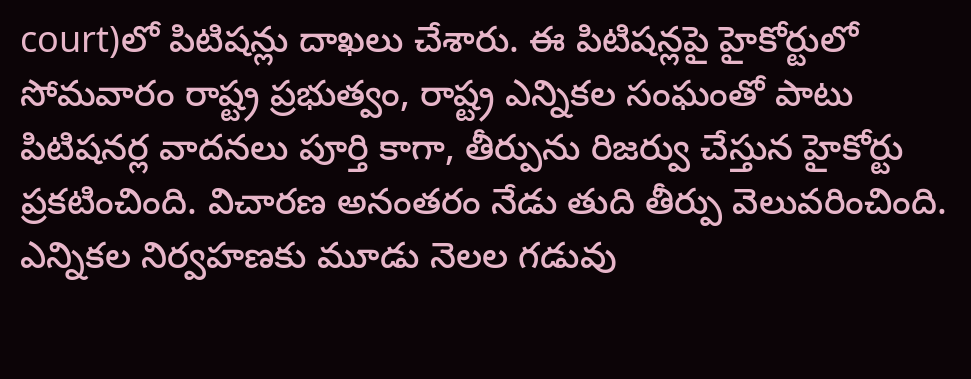court)లో పిటిషన్లు దాఖలు చేశారు. ఈ పిటిషన్లపై హైకోర్టులో సోమవారం రాష్ట్ర ప్రభుత్వం, రాష్ట్ర ఎన్నికల సంఘంతో పాటు పిటిషనర్ల వాదనలు పూర్తి కాగా, తీర్పును రిజర్వు చేస్తున హైకోర్టు ప్రకటించింది. విచారణ అనంతరం నేడు తుది తీర్పు వెలువరించింది. ఎన్నికల నిర్వహణకు మూడు నెలల గడువు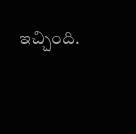ఇచ్చింది.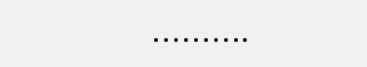……….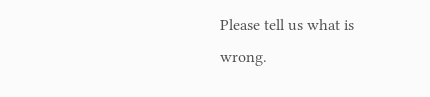Please tell us what is wrong.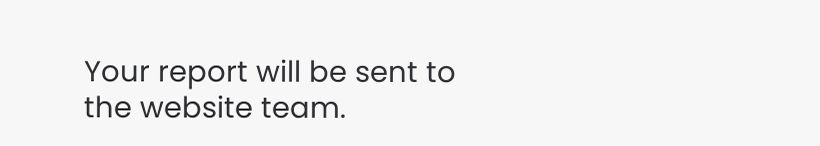Your report will be sent to the website team.